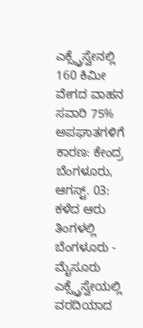ಎಕ್ಸ್ಪ್ರೆಸ್ವೇನಲ್ಲಿ 160 ಕಿಮೀ ವೇಗದ ವಾಹನ ಸವಾರಿ 75% ಅಪಘಾತಗಳಿಗೆ ಕಾರಣ: ಕೇಂದ್ರ
ಬೆಂಗಳೂರು, ಆಗಸ್ಟ್. 03: ಕಳೆದ ಆರು ತಿಂಗಳಲ್ಲಿ ಬೆಂಗಳೂರು - ಮೈಸೂರು ಎಕ್ಸ್ಪ್ರೆಸ್ವೇಯಲ್ಲಿ ವರದಿಯಾದ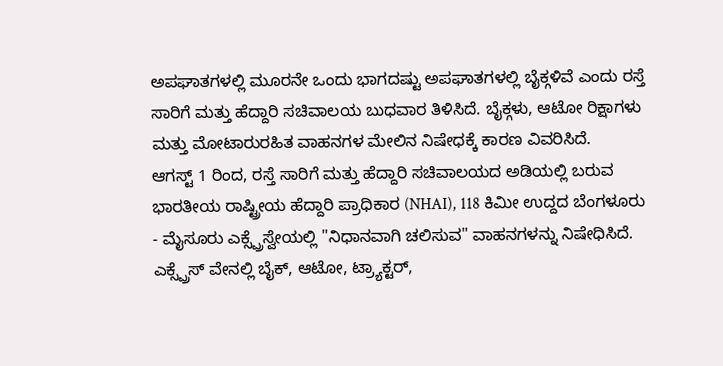ಅಪಘಾತಗಳಲ್ಲಿ ಮೂರನೇ ಒಂದು ಭಾಗದಷ್ಟು ಅಪಘಾತಗಳಲ್ಲಿ ಬೈಕ್ಗಳಿವೆ ಎಂದು ರಸ್ತೆ ಸಾರಿಗೆ ಮತ್ತು ಹೆದ್ದಾರಿ ಸಚಿವಾಲಯ ಬುಧವಾರ ತಿಳಿಸಿದೆ. ಬೈಕ್ಗಳು, ಆಟೋ ರಿಕ್ಷಾಗಳು ಮತ್ತು ಮೋಟಾರುರಹಿತ ವಾಹನಗಳ ಮೇಲಿನ ನಿಷೇಧಕ್ಕೆ ಕಾರಣ ವಿವರಿಸಿದೆ.
ಆಗಸ್ಟ್ 1 ರಿಂದ, ರಸ್ತೆ ಸಾರಿಗೆ ಮತ್ತು ಹೆದ್ದಾರಿ ಸಚಿವಾಲಯದ ಅಡಿಯಲ್ಲಿ ಬರುವ ಭಾರತೀಯ ರಾಷ್ಟ್ರೀಯ ಹೆದ್ದಾರಿ ಪ್ರಾಧಿಕಾರ (NHAI), 118 ಕಿಮೀ ಉದ್ದದ ಬೆಂಗಳೂರು - ಮೈಸೂರು ಎಕ್ಸ್ಪ್ರೆಸ್ವೇಯಲ್ಲಿ "ನಿಧಾನವಾಗಿ ಚಲಿಸುವ" ವಾಹನಗಳನ್ನು ನಿಷೇಧಿಸಿದೆ. ಎಕ್ಸ್ಪ್ರೆಸ್ ವೇನಲ್ಲಿ ಬೈಕ್, ಆಟೋ, ಟ್ರ್ಯಾಕ್ಟರ್,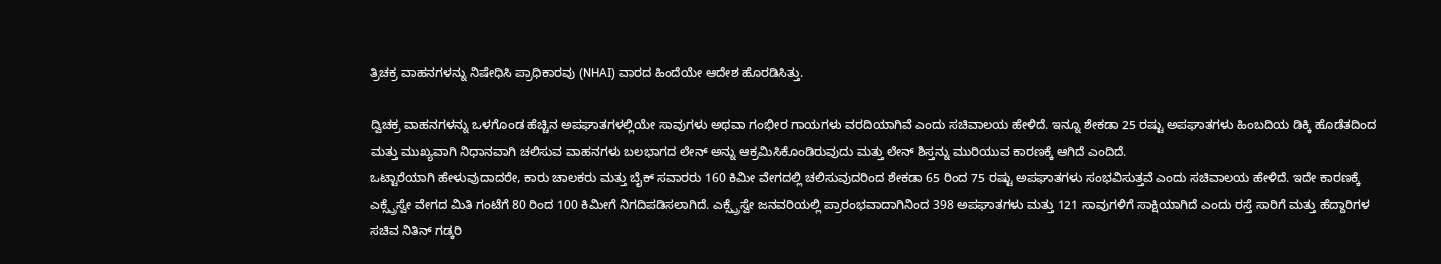ತ್ರಿಚಕ್ರ ವಾಹನಗಳನ್ನು ನಿಷೇಧಿಸಿ ಪ್ರಾಧಿಕಾರವು (NHAI) ವಾರದ ಹಿಂದೆಯೇ ಆದೇಶ ಹೊರಡಿಸಿತ್ತು.

ದ್ವಿಚಕ್ರ ವಾಹನಗಳನ್ನು ಒಳಗೊಂಡ ಹೆಚ್ಚಿನ ಅಪಘಾತಗಳಲ್ಲಿಯೇ ಸಾವುಗಳು ಅಥವಾ ಗಂಭೀರ ಗಾಯಗಳು ವರದಿಯಾಗಿವೆ ಎಂದು ಸಚಿವಾಲಯ ಹೇಳಿದೆ. ಇನ್ನೂ ಶೇಕಡಾ 25 ರಷ್ಟು ಅಪಘಾತಗಳು ಹಿಂಬದಿಯ ಡಿಕ್ಕಿ ಹೊಡೆತದಿಂದ ಮತ್ತು ಮುಖ್ಯವಾಗಿ ನಿಧಾನವಾಗಿ ಚಲಿಸುವ ವಾಹನಗಳು ಬಲಭಾಗದ ಲೇನ್ ಅನ್ನು ಆಕ್ರಮಿಸಿಕೊಂಡಿರುವುದು ಮತ್ತು ಲೇನ್ ಶಿಸ್ತನ್ನು ಮುರಿಯುವ ಕಾರಣಕ್ಕೆ ಆಗಿದೆ ಎಂದಿದೆ.
ಒಟ್ಟಾರೆಯಾಗಿ ಹೇಳುವುದಾದರೇ, ಕಾರು ಚಾಲಕರು ಮತ್ತು ಬೈಕ್ ಸವಾರರು 160 ಕಿಮೀ ವೇಗದಲ್ಲಿ ಚಲಿಸುವುದರಿಂದ ಶೇಕಡಾ 65 ರಿಂದ 75 ರಷ್ಟು ಅಪಘಾತಗಳು ಸಂಭವಿಸುತ್ತವೆ ಎಂದು ಸಚಿವಾಲಯ ಹೇಳಿದೆ. ಇದೇ ಕಾರಣಕ್ಕೆ ಎಕ್ಸ್ಪ್ರೆಸ್ವೇ ವೇಗದ ಮಿತಿ ಗಂಟೆಗೆ 80 ರಿಂದ 100 ಕಿಮೀಗೆ ನಿಗದಿಪಡಿಸಲಾಗಿದೆ. ಎಕ್ಸ್ಪ್ರೆಸ್ವೇ ಜನವರಿಯಲ್ಲಿ ಪ್ರಾರಂಭವಾದಾಗಿನಿಂದ 398 ಅಪಘಾತಗಳು ಮತ್ತು 121 ಸಾವುಗಳಿಗೆ ಸಾಕ್ಷಿಯಾಗಿದೆ ಎಂದು ರಸ್ತೆ ಸಾರಿಗೆ ಮತ್ತು ಹೆದ್ದಾರಿಗಳ ಸಚಿವ ನಿತಿನ್ ಗಡ್ಕರಿ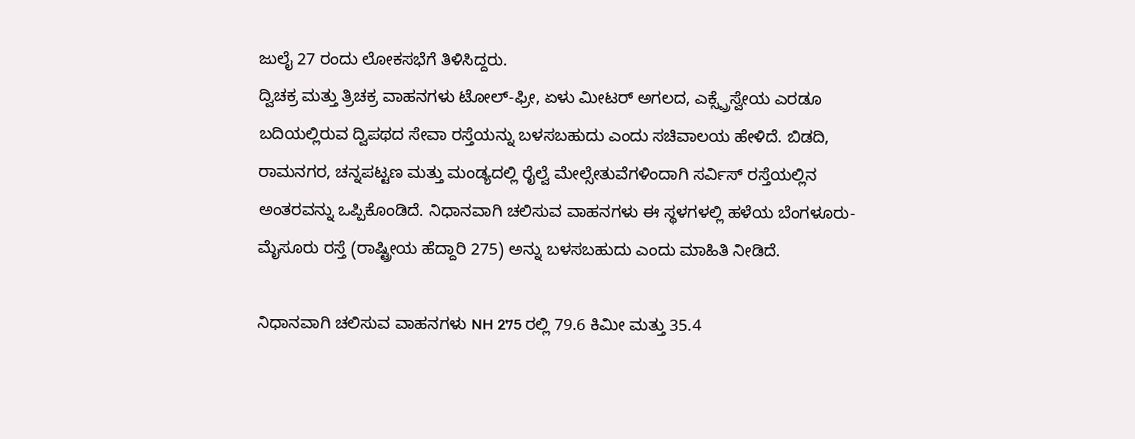ಜುಲೈ 27 ರಂದು ಲೋಕಸಭೆಗೆ ತಿಳಿಸಿದ್ದರು.
ದ್ವಿಚಕ್ರ ಮತ್ತು ತ್ರಿಚಕ್ರ ವಾಹನಗಳು ಟೋಲ್-ಫ್ರೀ, ಏಳು ಮೀಟರ್ ಅಗಲದ, ಎಕ್ಸ್ಪ್ರೆಸ್ವೇಯ ಎರಡೂ ಬದಿಯಲ್ಲಿರುವ ದ್ವಿಪಥದ ಸೇವಾ ರಸ್ತೆಯನ್ನು ಬಳಸಬಹುದು ಎಂದು ಸಚಿವಾಲಯ ಹೇಳಿದೆ. ಬಿಡದಿ, ರಾಮನಗರ, ಚನ್ನಪಟ್ಟಣ ಮತ್ತು ಮಂಡ್ಯದಲ್ಲಿ ರೈಲ್ವೆ ಮೇಲ್ಸೇತುವೆಗಳಿಂದಾಗಿ ಸರ್ವಿಸ್ ರಸ್ತೆಯಲ್ಲಿನ ಅಂತರವನ್ನು ಒಪ್ಪಿಕೊಂಡಿದೆ. ನಿಧಾನವಾಗಿ ಚಲಿಸುವ ವಾಹನಗಳು ಈ ಸ್ಥಳಗಳಲ್ಲಿ ಹಳೆಯ ಬೆಂಗಳೂರು-ಮೈಸೂರು ರಸ್ತೆ (ರಾಷ್ಟ್ರೀಯ ಹೆದ್ದಾರಿ 275) ಅನ್ನು ಬಳಸಬಹುದು ಎಂದು ಮಾಹಿತಿ ನೀಡಿದೆ.

ನಿಧಾನವಾಗಿ ಚಲಿಸುವ ವಾಹನಗಳು NH 275 ರಲ್ಲಿ 79.6 ಕಿಮೀ ಮತ್ತು 35.4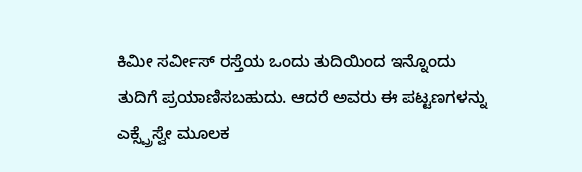ಕಿಮೀ ಸರ್ವೀಸ್ ರಸ್ತೆಯ ಒಂದು ತುದಿಯಿಂದ ಇನ್ನೊಂದು ತುದಿಗೆ ಪ್ರಯಾಣಿಸಬಹುದು. ಆದರೆ ಅವರು ಈ ಪಟ್ಟಣಗಳನ್ನು ಎಕ್ಸ್ಪ್ರೆಸ್ವೇ ಮೂಲಕ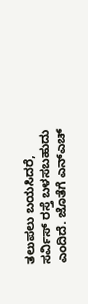ತಲುಪಲು ಬಯಸಿದರೆ, ಸರ್ವಿಸ್ ರಸ್ತೆ ಬಳಸಬಹುದು ಎಂದಿದೆ. ಜೊತೆಗೆ ಎನ್ಎಚ್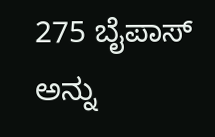275 ಬೈಪಾಸ್ ಅನ್ನು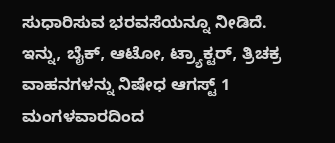ಸುಧಾರಿಸುವ ಭರವಸೆಯನ್ನೂ ನೀಡಿದೆ.
ಇನ್ನು, ಬೈಕ್, ಆಟೋ, ಟ್ರ್ಯಾಕ್ಟರ್, ತ್ರಿಚಕ್ರ ವಾಹನಗಳನ್ನು ನಿಷೇಧ ಆಗಸ್ಟ್ 1 ಮಂಗಳವಾರದಿಂದ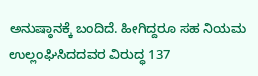ಅನುಷ್ಠಾನಕ್ಕೆ ಬಂದಿದೆ. ಹೀಗಿದ್ದರೂ ಸಹ ನಿಯಮ ಉಲ್ಲಂಘಿಸಿದದವರ ವಿರುದ್ಧ 137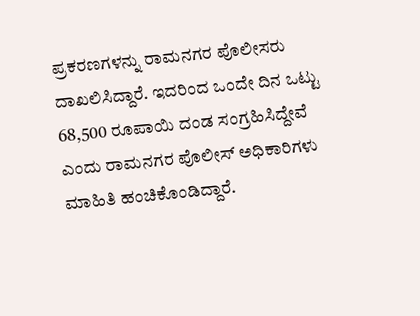ಪ್ರಕರಣಗಳನ್ನು ರಾಮನಗರ ಪೊಲೀಸರು ದಾಖಲಿಸಿದ್ದಾರೆ. ಇದರಿಂದ ಒಂದೇ ದಿನ ಒಟ್ಟು 68,500 ರೂಪಾಯಿ ದಂಡ ಸಂಗ್ರಹಿಸಿದ್ದೇವೆ ಎಂದು ರಾಮನಗರ ಪೊಲೀಸ್ ಅಧಿಕಾರಿಗಳು ಮಾಹಿತಿ ಹಂಚಿಕೊಂಡಿದ್ದಾರೆ.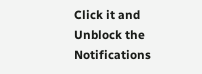Click it and Unblock the Notifications